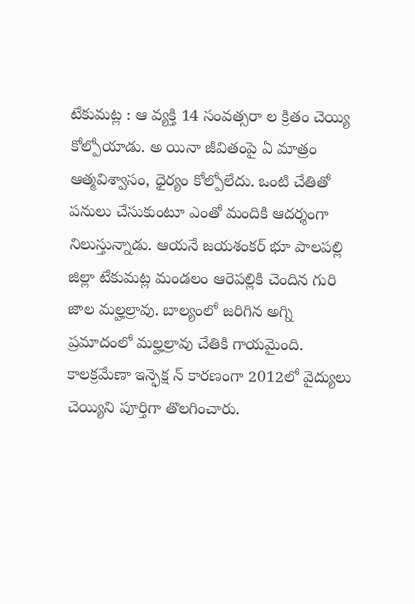టేకుమట్ల : ఆ వ్యక్తి 14 సంవత్సరా ల క్రితం చెయ్యి కోల్పోయాడు. అ యినా జీవితంపై ఏ మాత్రం ఆత్మవిశ్వాసం, ధైర్యం కోల్పోలేదు. ఒంటి చేతితో పనులు చేసుకుంటూ ఎంతో మందికి ఆదర్శంగా నిలుస్తున్నాడు. ఆయనే జయశంకర్ భూ పాలపల్లి జిల్లా టేకుమట్ల మండలం ఆరెపల్లికి చెందిన గురి జాల మల్హల్రావు. బాల్యంలో జరిగిన అగ్ని ప్రమాదంలో మల్హల్రావు చేతికి గాయమైంది. కాలక్రమేణా ఇన్ఫెక్ష న్ కారణంగా 2012లో వైద్యులు చెయ్యిని పూర్తిగా తొలగించారు.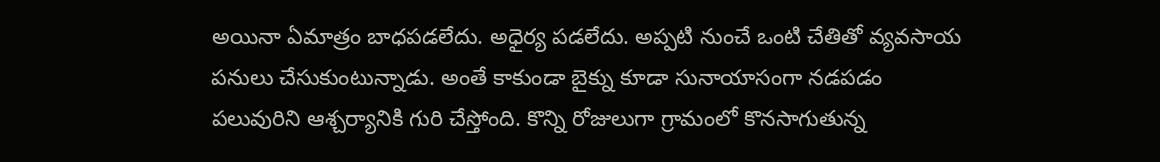అయినా ఏమాత్రం బాధపడలేదు. అధైర్య పడలేదు. అప్పటి నుంచే ఒంటి చేతితో వ్యవసాయ పనులు చేసుకుంటున్నాడు. అంతే కాకుండా బైక్ను కూడా సునాయాసంగా నడపడం పలువురిని ఆశ్చర్యానికి గురి చేస్తోంది. కొన్ని రోజులుగా గ్రామంలో కొనసాగుతున్న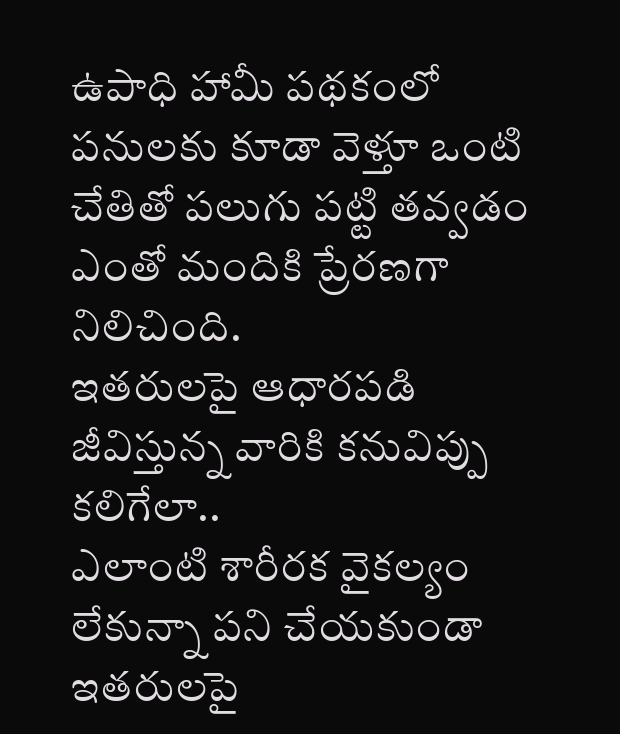ఉపాధి హామీ పథకంలో పనులకు కూడా వెళ్తూ ఒంటి చేతితో పలుగు పట్టి తవ్వడం ఎంతో మందికి ప్రేరణగా నిలిచింది.
ఇతరులపై ఆధారపడి జీవిస్తున్న వారికి కనువిప్పు కలిగేలా..
ఎలాంటి శారీరక వైకల్యం లేకున్నా పని చేయకుండా ఇతరులపై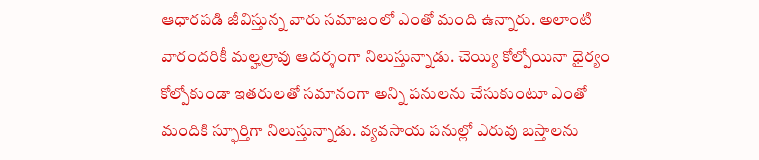ఆధారపడి జీవిస్తున్న వారు సమాజంలో ఎంతో మంది ఉన్నారు. అలాంటి వారందరికీ మల్హల్రావు ఆదర్శంగా నిలుస్తున్నాడు. చెయ్యి కోల్పోయినా ధైర్యం కోల్పోకుండా ఇతరులతో సమానంగా అన్ని పనులను చేసుకుంటూ ఎంతో మందికి స్ఫూర్తిగా నిలుస్తున్నాడు. వ్యవసాయ పనుల్లో ఎరువు బస్తాలను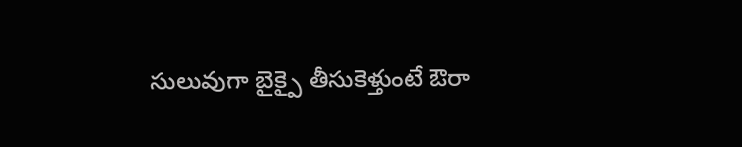సులువుగా బైక్పై తీసుకెళ్తుంటే ఔరా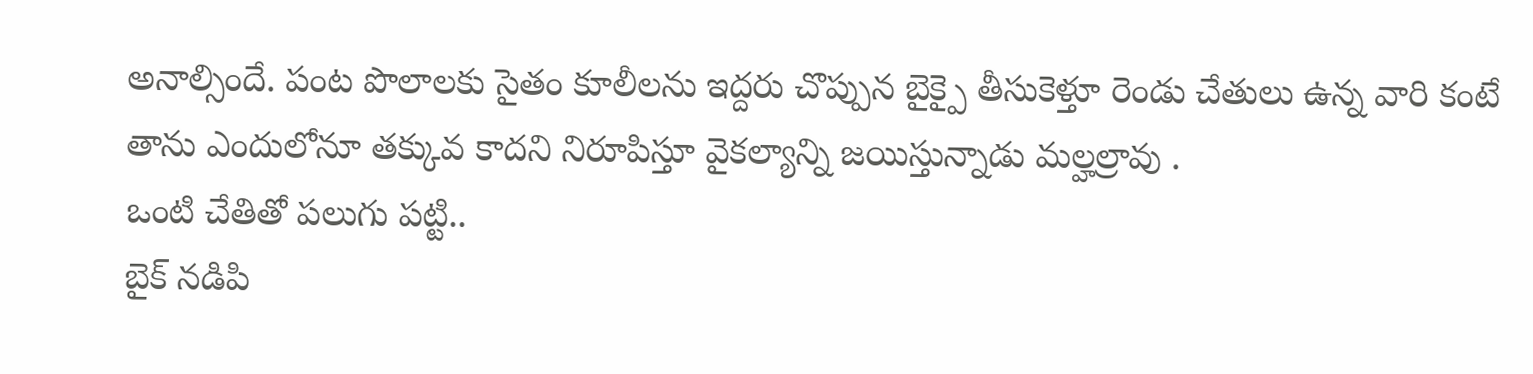అనాల్సిందే. పంట పొలాలకు సైతం కూలీలను ఇద్దరు చొప్పున బైక్పై తీసుకెళ్తూ రెండు చేతులు ఉన్న వారి కంటే తాను ఎందులోనూ తక్కువ కాదని నిరూపిస్తూ వైకల్యాన్ని జయిస్తున్నాడు మల్హల్రావు .
ఒంటి చేతితో పలుగు పట్టి..
బైక్ నడిపి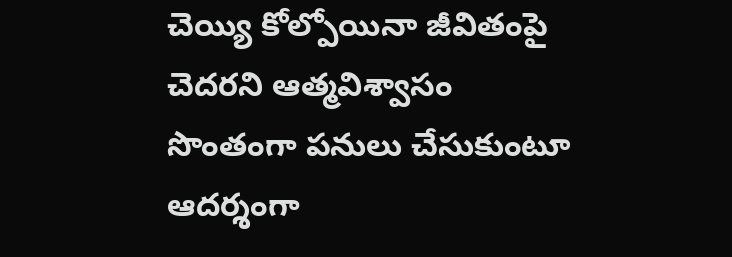చెయ్యి కోల్పోయినా జీవితంపై
చెదరని ఆత్మవిశ్వాసం
సొంతంగా పనులు చేసుకుంటూ ఆదర్శంగా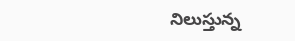నిలుస్తున్న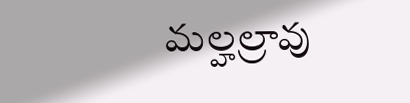మల్హల్రావు